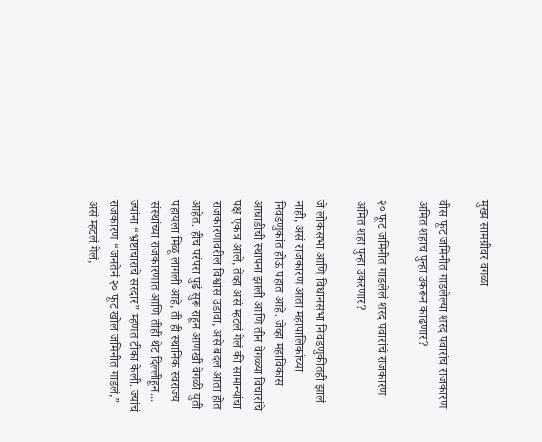मुख्य सामग्रीवर वगळा

वीस फूट जमिनीत गाडलेल्या शरद पवारांच राजकारण अमित शहाच पुन्हा उकरून काढणार?

२० फूट जमिनीत गाडलेलं शरद पवारांचं राजकारण अमित शहा पुन्हा उकरणार?

जे लोकसभा आणि विधानसभा निवडणुकीतही झालं नाही, असं राजकारण आता महापालिकांच्या निवडणुकांत होऊ पहात आहे. जेव्हा महाविकास आघाडीची स्थापना झाली आणि तीन वेगळ्या विचारांचे पक्ष एकत्र आले, तेव्हा असं म्हटलं गेलं की सामान्यांचा राजकारणावरील विश्वास उडावा, असे बदल आता होत आहेत. हीच परंपरा पुढं सुरू राहून आणखी वेगळी युती पहायला मिळू लागली आहे, ती ही स्थानिक स्वराज्य संस्थांच्या राजकारणात आणि तीही थेट दिल्लीहून... ज्यांना “भ्रष्टाचाराचे सरदार” म्हणत टीका केली. ज्यांचं राजकारण “जनतेनं २० फूट खोल जमिनीत गाडलं,” असं म्हटलं गेलं,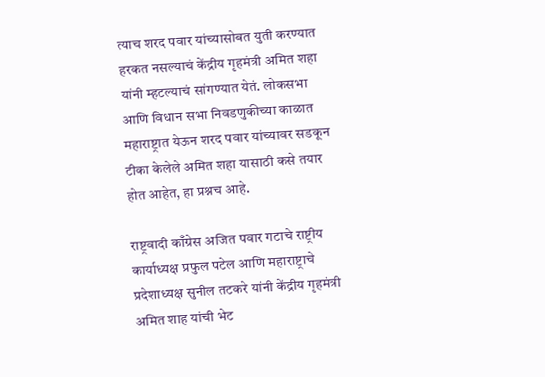त्याच शरद पवार यांच्यासोबत युती करण्यात हरकत नसल्याचं केंद्रीय गृहमंत्री अमित शहा यांनी म्हटल्याचं सांगण्यात येतं. लोकसभा आणि विधान सभा निवडणुकीच्या काळात महाराष्ट्रात येऊन शरद पवार यांच्यावर सडकून टीका केलेले अमित शहा यासाठी कसे तयार होत आहेत, हा प्रश्नच आहे.

राष्ट्रवादी काँग्रेस अजित पवार गटाचे राष्ट्रीय कार्याध्यक्ष प्रफुल पटेल आणि महाराष्ट्राचे प्रदेशाध्यक्ष सुनील तटकरे यांनी केंद्रीय गृहमंत्री अमित शाह यांची भेट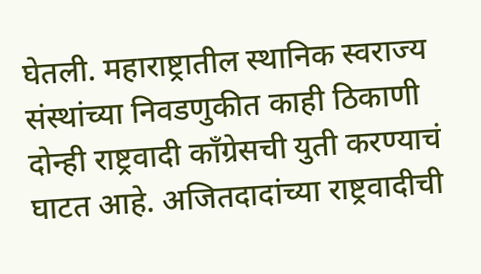घेतली. महाराष्ट्रातील स्थानिक स्वराज्य संस्थांच्या निवडणुकीत काही ठिकाणी दोन्ही राष्ट्रवादी काँग्रेसची युती करण्याचं घाटत आहे. अजितदादांच्या राष्ट्रवादीची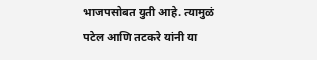भाजपसोबत युती आहे. त्यामुळं पटेल आणि तटकरे यांनी या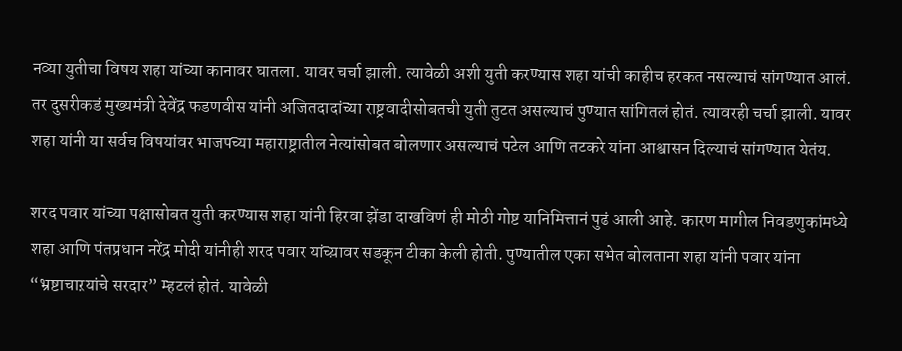नव्या युतीचा विषय शहा यांच्या कानावर घातला. यावर चर्चा झाली. त्यावेळी अशी युती करण्यास शहा यांची काहीच हरकत नसल्याचं सांगण्यात आलं. तर दुसरीकडं मुख्यमंत्री देवेंद्र फडणवीस यांनी अजितदादांच्या राष्ट्रवादीसोबतची युती तुटत असल्याचं पुण्यात सांगितलं होतं. त्यावरही चर्चा झाली. यावर शहा यांनी या सर्वच विषयांवर भाजपच्या महाराष्ट्रातील नेत्यांसोबत बोलणार असल्याचं पटेल आणि तटकरे यांना आश्वासन दिल्याचं सांगण्यात येतंय.

शरद पवार यांच्या पक्षासोबत युती करण्यास शहा यांनी हिरवा झेंडा दाखविणं ही मोठी गोष्ट यानिमित्तानं पुढं आली आहे. कारण मागील निवडणुकांमध्ये शहा आणि पंतप्रधान नरेंद्र मोदी यांनीही शरद पवार यांच्य़ावर सडकून टीका केली होती. पुण्यातील एका सभेत बोलताना शहा यांनी पवार यांना “भ्रष्टाचाऱयांचे सरदार” म्हटलं होतं. यावेळी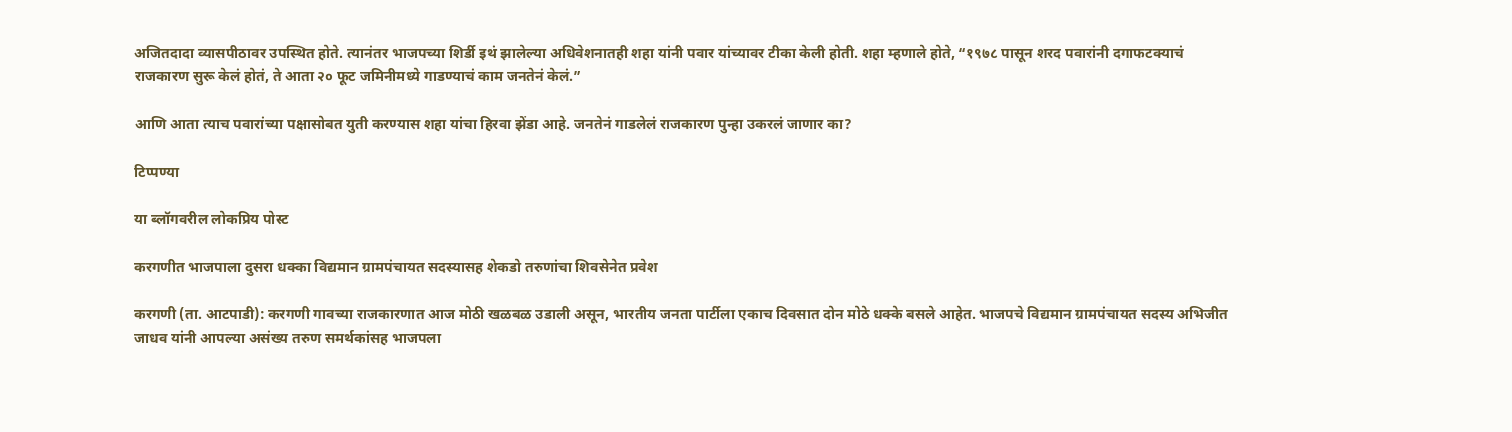अजितदादा व्यासपीठावर उपस्थित होते. त्यानंतर भाजपच्या शिर्डी इथं झालेल्या अधिवेशनातही शहा यांनी पवार यांच्यावर टीका केली होती. शहा म्हणाले होते, “१९७८ पासून शरद पवारांनी दगाफटक्याचं राजकारण सुरू केलं होतं, ते आता २० फूट जमिनीमध्ये गाडण्याचं काम जनतेनं केलं.”

आणि आता त्याच पवारांच्या पक्षासोबत युती करण्यास शहा यांचा हिरवा झेंडा आहे. जनतेनं गाडलेलं राजकारण पुन्हा उकरलं जाणार का?

टिप्पण्या

या ब्लॉगवरील लोकप्रिय पोस्ट

करगणीत भाजपाला दुसरा धक्का विद्यमान ग्रामपंचायत सदस्यासह शेकडो तरुणांचा शिवसेनेत प्रवेश

करगणी (ता. आटपाडी): करगणी गावच्या राजकारणात आज मोठी खळबळ उडाली असून, भारतीय जनता पार्टीला एकाच दिवसात दोन मोठे धक्के बसले आहेत. भाजपचे विद्यमान ग्रामपंचायत सदस्य अभिजीत जाधव यांनी आपल्या असंख्य तरुण समर्थकांसह भाजपला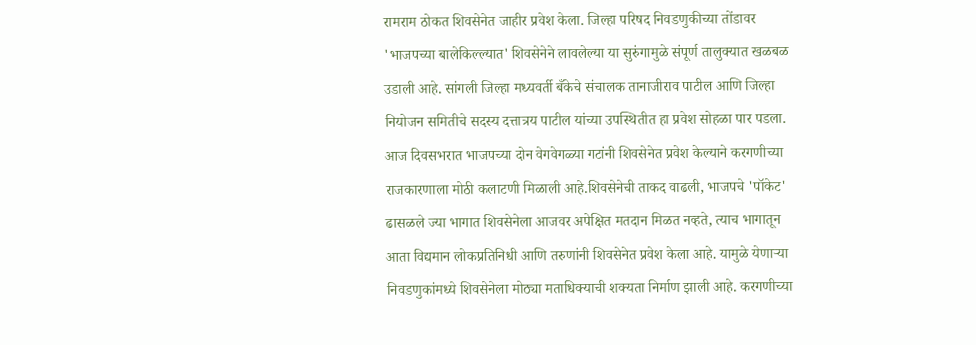रामराम ठोकत शिवसेनेत जाहीर प्रवेश केला. जिल्हा परिषद निवडणुकीच्या तोंडावर 'भाजपच्या बालेकिल्ल्यात' शिवसेनेने लावलेल्या या सुरुंगामुळे संपूर्ण तालुक्यात खळबळ उडाली आहे. सांगली जिल्हा मध्यवर्ती बँकेचे संचालक तानाजीराव पाटील आणि जिल्हा नियोजन समितीचे सदस्य दत्तात्रय पाटील यांच्या उपस्थितीत हा प्रवेश सोहळा पार पडला. आज दिवसभरात भाजपच्या दोन वेगवेगळ्या गटांनी शिवसेनेत प्रवेश केल्याने करगणीच्या राजकारणाला मोठी कलाटणी मिळाली आहे.शिवसेनेची ताकद वाढली, भाजपचे 'पॉकेट' ढासळले ज्या भागात शिवसेनेला आजवर अपेक्षित मतदान मिळत नव्हते, त्याच भागातून आता विद्यमान लोकप्रतिनिधी आणि तरुणांनी शिवसेनेत प्रवेश केला आहे. यामुळे येणाऱ्या निवडणुकांमध्ये शिवसेनेला मोठ्या मताधिक्याची शक्यता निर्माण झाली आहे. करगणीच्या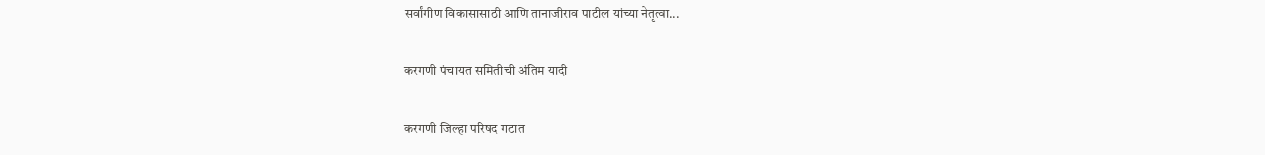सर्वांगीण विकासासाठी आणि तानाजीराव पाटील यांच्या नेतृत्वा...

करगणी पंचायत समितीची अंतिम यादी

करगणी जिल्हा परिषद गटात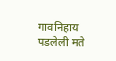गावनिहाय पडलेली मते